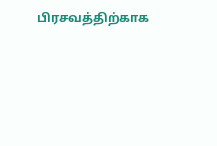பிரசவத்திற்காக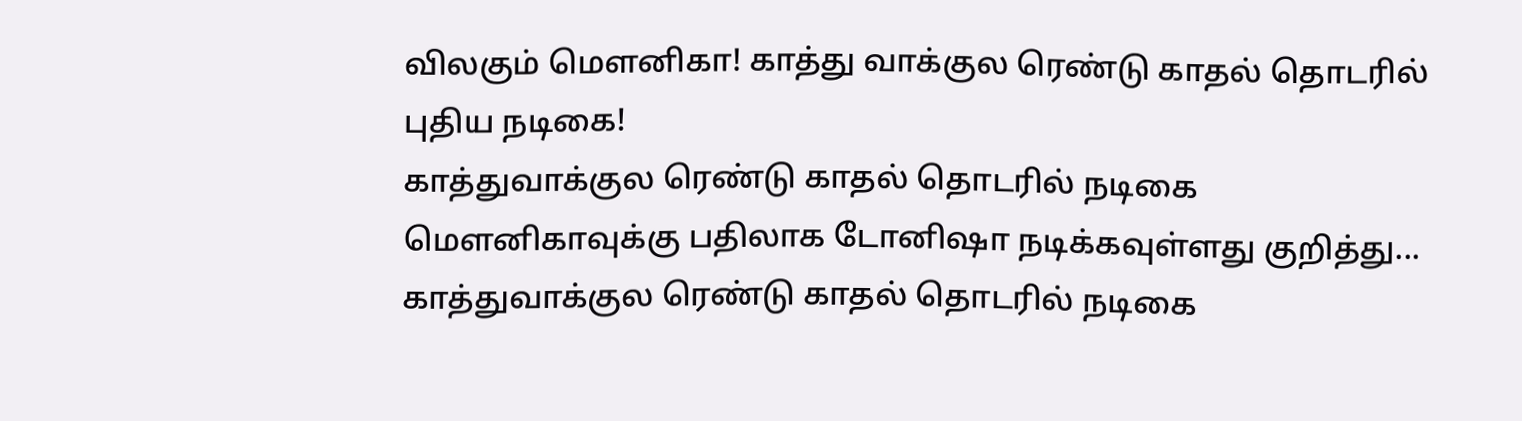விலகும் மெளனிகா! காத்து வாக்குல ரெண்டு காதல் தொடரில் புதிய நடிகை!
காத்துவாக்குல ரெண்டு காதல் தொடரில் நடிகை மெளனிகாவுக்கு பதிலாக டோனிஷா நடிக்கவுள்ளது குறித்து...
காத்துவாக்குல ரெண்டு காதல் தொடரில் நடிகை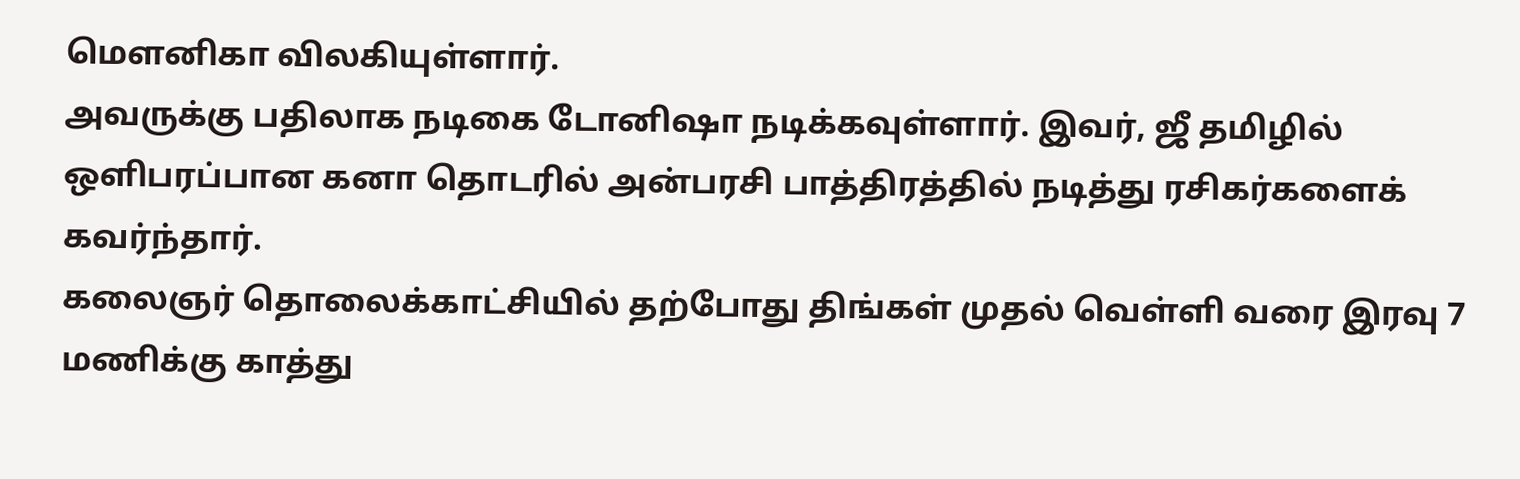மெளனிகா விலகியுள்ளார்.
அவருக்கு பதிலாக நடிகை டோனிஷா நடிக்கவுள்ளார். இவர், ஜீ தமிழில் ஒளிபரப்பான கனா தொடரில் அன்பரசி பாத்திரத்தில் நடித்து ரசிகர்களைக் கவர்ந்தார்.
கலைஞர் தொலைக்காட்சியில் தற்போது திங்கள் முதல் வெள்ளி வரை இரவு 7 மணிக்கு காத்து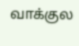வாக்குல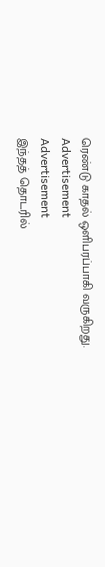ரெண்டு காதல் ஒளிபரப்பாகி வருகிறது.
Advertisement
Advertisement
இந்தத் தொடரில்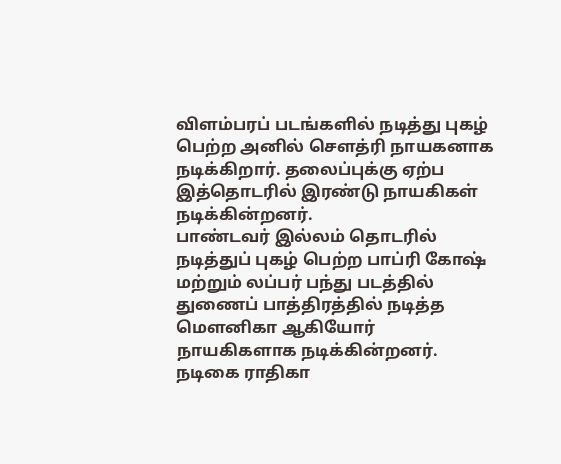விளம்பரப் படங்களில் நடித்து புகழ் பெற்ற அனில் செளத்ரி நாயகனாக நடிக்கிறார். தலைப்புக்கு ஏற்ப இத்தொடரில் இரண்டு நாயகிகள் நடிக்கின்றனர்.
பாண்டவர் இல்லம் தொடரில் நடித்துப் புகழ் பெற்ற பாப்ரி கோஷ் மற்றும் லப்பர் பந்து படத்தில் துணைப் பாத்திரத்தில் நடித்த மெளனிகா ஆகியோர் நாயகிகளாக நடிக்கின்றனர்.
நடிகை ராதிகா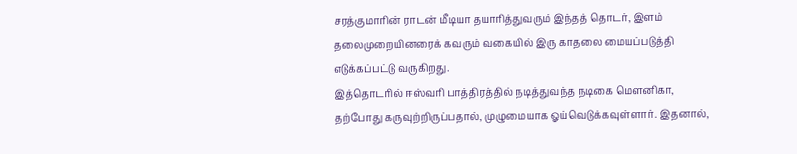சரத்குமாரின் ராடன் மீடியா தயாரித்துவரும் இந்தத் தொடர், இளம் தலைமுறையினரைக் கவரும் வகையில் இரு காதலை மையப்படுத்தி எடுக்கப்பட்டு வருகிறது.
இத்தொடரில் ஈஸ்வரி பாத்திரத்தில் நடித்துவந்த நடிகை மெளனிகா, தற்போது கருவுற்றிருப்பதால், முழுமையாக ஓய்வெடுக்கவுள்ளார். இதனால்,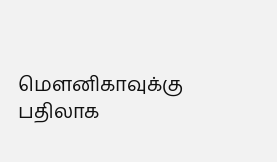மெளனிகாவுக்கு பதிலாக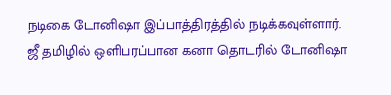நடிகை டோனிஷா இப்பாத்திரத்தில் நடிக்கவுள்ளார்.
ஜீ தமிழில் ஒளிபரப்பான கனா தொடரில் டோனிஷா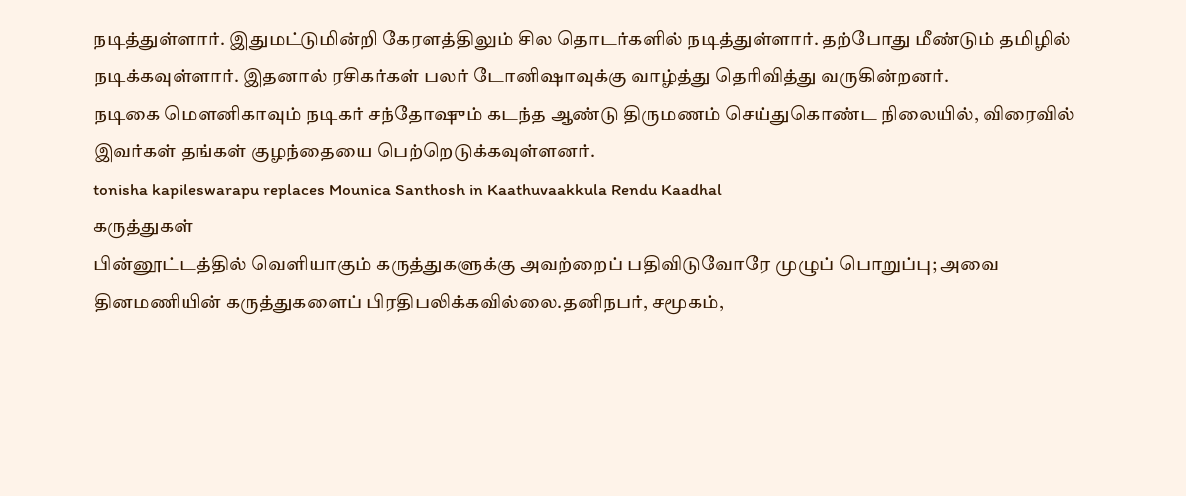நடித்துள்ளார். இதுமட்டுமின்றி கேரளத்திலும் சில தொடர்களில் நடித்துள்ளார். தற்போது மீண்டும் தமிழில் நடிக்கவுள்ளார். இதனால் ரசிகர்கள் பலர் டோனிஷாவுக்கு வாழ்த்து தெரிவித்து வருகின்றனர்.
நடிகை மெளனிகாவும் நடிகர் சந்தோஷும் கடந்த ஆண்டு திருமணம் செய்துகொண்ட நிலையில், விரைவில் இவர்கள் தங்கள் குழந்தையை பெற்றெடுக்கவுள்ளனர்.
tonisha kapileswarapu replaces Mounica Santhosh in Kaathuvaakkula Rendu Kaadhal
கருத்துகள்
பின்னூட்டத்தில் வெளியாகும் கருத்துகளுக்கு அவற்றைப் பதிவிடுவோரே முழுப் பொறுப்பு; அவை தினமணியின் கருத்துகளைப் பிரதிபலிக்கவில்லை.தனிநபர், சமூகம்,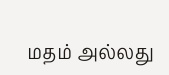மதம் அல்லது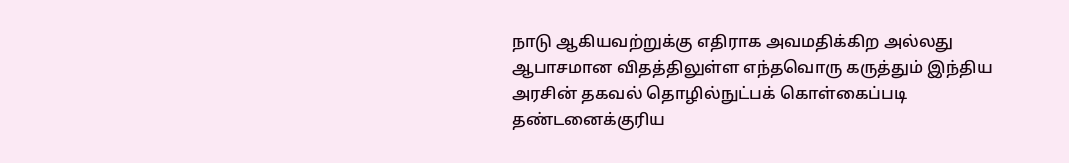நாடு ஆகியவற்றுக்கு எதிராக அவமதிக்கிற அல்லது ஆபாசமான விதத்திலுள்ள எந்தவொரு கருத்தும் இந்திய அரசின் தகவல் தொழில்நுட்பக் கொள்கைப்படி தண்டனைக்குரிய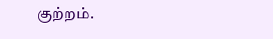குற்றம்.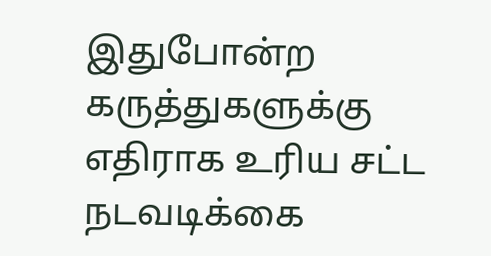இதுபோன்ற கருத்துகளுக்கு எதிராக உரிய சட்ட நடவடிக்கை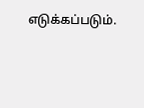எடுக்கப்படும்.